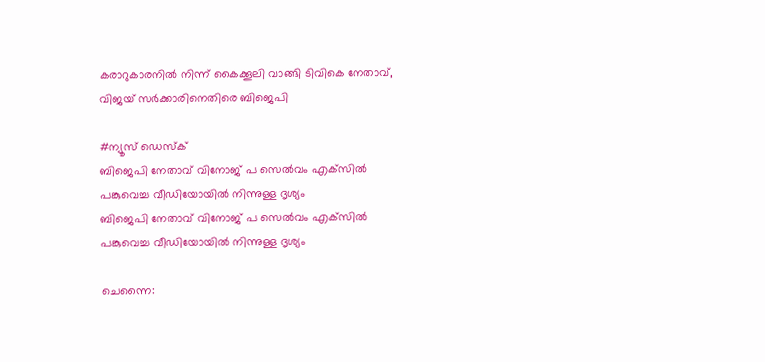കരാറുകാരനിൽ നിന്ന് കൈക്കൂലി വാങ്ങി ടിവികെ നേതാവ്, വിജയ് സർക്കാരിനെതിരെ ബിജെപി

#ന്യൂസ് ഡെസ്ക്
ബിജെപി നേതാവ് വിനോജ് പ സെല്‍വം എക്‌സില്‍ പങ്കുവെച്ച വീഡിയോയില്‍ നിന്നുള്ള ദൃശ്യം
ബിജെപി നേതാവ് വിനോജ് പ സെല്‍വം എക്‌സില്‍ പങ്കുവെച്ച വീഡിയോയില്‍ നിന്നുള്ള ദൃശ്യം

ചെന്നൈ: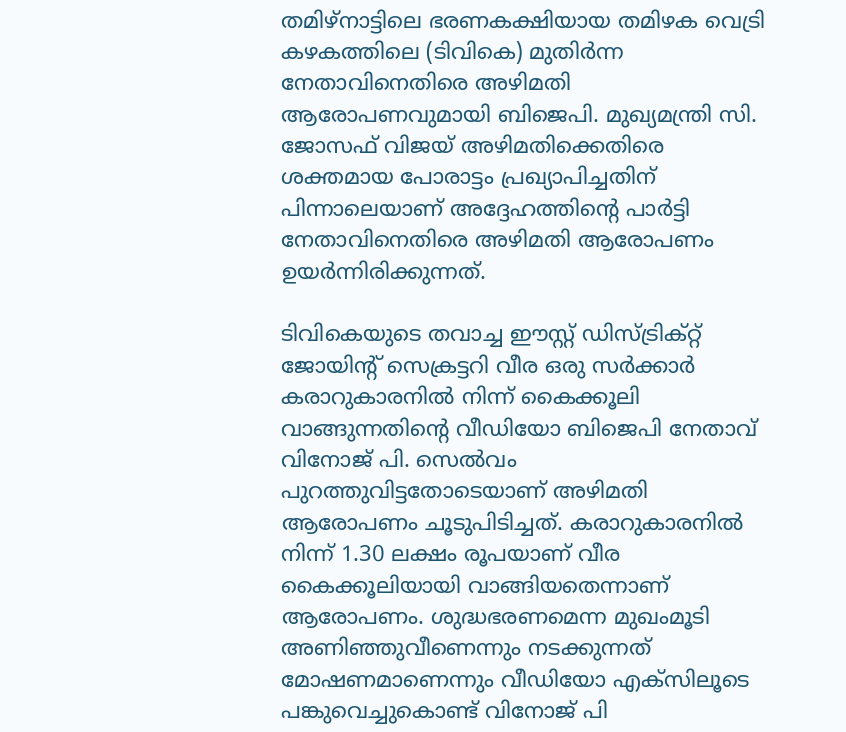തമിഴ്നാട്ടിലെ ഭരണകക്ഷിയായ തമിഴക വെട്രി കഴകത്തിലെ (ടിവികെ) മുതിർന്ന നേതാവിനെതിരെ അഴിമതി ആരോപണവുമായി ബിജെപി. മുഖ്യമന്ത്രി സി. ജോസഫ് വിജയ് അഴിമതിക്കെതിരെ ശക്തമായ പോരാട്ടം പ്രഖ്യാപിച്ചതിന് പിന്നാലെയാണ് അദ്ദേഹത്തിന്റെ പാർട്ടി നേതാവിനെതിരെ അഴിമതി ആരോപണം ഉയർന്നിരിക്കുന്നത്.

ടിവികെയുടെ തവാച്ച ഈസ്റ്റ് ഡിസ്ട്രിക്റ്റ് ജോയിന്റ് സെക്രട്ടറി വീര ഒരു സർക്കാർ കരാറുകാരനിൽ നിന്ന് കൈക്കൂലി വാങ്ങുന്നതിന്റെ വീഡിയോ ബിജെപി നേതാവ് വിനോജ് പി. സെൽവം പുറത്തുവിട്ടതോടെയാണ് അഴിമതി ആരോപണം ചൂടുപിടിച്ചത്. കരാറുകാരനിൽ നിന്ന് 1.30 ലക്ഷം രൂപയാണ് വീര കൈക്കൂലിയായി വാങ്ങിയതെന്നാണ് ആരോപണം. ശുദ്ധഭരണമെന്ന മുഖംമൂടി അണിഞ്ഞുവീണെന്നും നടക്കുന്നത് മോഷണമാണെന്നും വീഡിയോ എക്‌സിലൂടെ പങ്കുവെച്ചുകൊണ്ട് വിനോജ് പി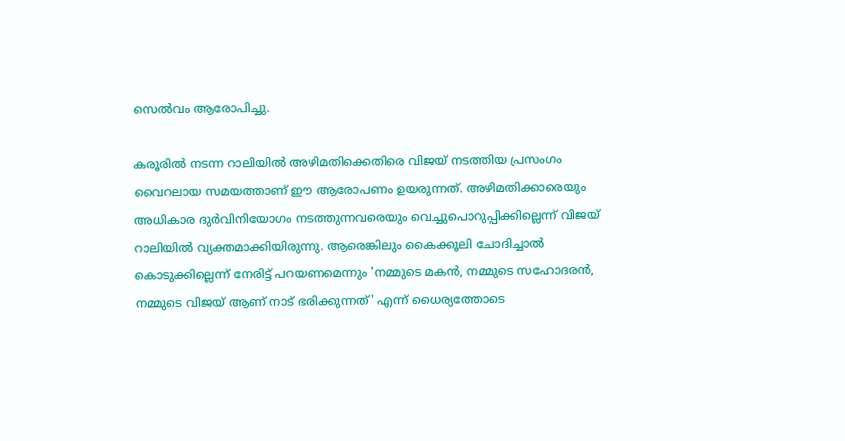സെൽവം ആരോപിച്ചു.

കരൂരിൽ നടന്ന റാലിയിൽ അഴിമതിക്കെതിരെ വിജയ് നടത്തിയ പ്രസംഗം വൈറലായ സമയത്താണ് ഈ ആരോപണം ഉയരുന്നത്. അഴിമതിക്കാരെയും അധികാര ദുർവിനിയോഗം നടത്തുന്നവരെയും വെച്ചുപൊറുപ്പിക്കില്ലെന്ന് വിജയ് റാലിയിൽ വ്യക്തമാക്കിയിരുന്നു. ആരെങ്കിലും കൈക്കൂലി ചോദിച്ചാൽ കൊടുക്കില്ലെന്ന് നേരിട്ട് പറയണമെന്നും 'നമ്മുടെ മകൻ, നമ്മുടെ സഹോദരൻ, നമ്മുടെ വിജയ് ആണ് നാട് ഭരിക്കുന്നത്' എന്ന് ധൈര്യത്തോടെ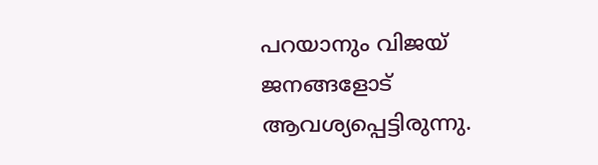പറയാനും വിജയ് ജനങ്ങളോട് ആവശ്യപ്പെട്ടിരുന്നു.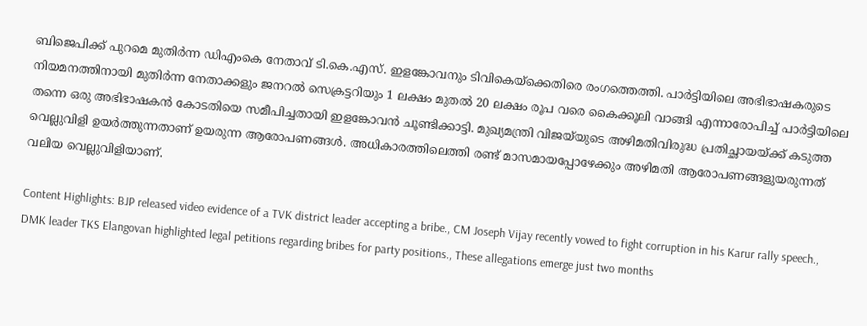ബിജെപിക്ക് പുറമെ മുതിർന്ന ഡിഎംകെ നേതാവ് ടി.കെ.എസ്. ഇളങ്കോവനും ടിവികെയ്ക്കെതിരെ രംഗത്തെത്തി. പാർട്ടിയിലെ അഭിഭാഷകരുടെ നിയമനത്തിനായി മുതിർന്ന നേതാക്കളും ജനറൽ സെക്രട്ടറിയും 1 ലക്ഷം മുതൽ 20 ലക്ഷം രൂപ വരെ കൈക്കൂലി വാങ്ങി എന്നാരോപിച്ച് പാർട്ടിയിലെ തന്നെ ഒരു അഭിഭാഷകൻ കോടതിയെ സമീപിച്ചതായി ഇളങ്കോവൻ ചൂണ്ടിക്കാട്ടി. മുഖ്യമന്ത്രി വിജയ്‌യുടെ അഴിമതിവിരുദ്ധ പ്രതിച്ഛായയ്ക്ക് കടുത്ത വെല്ലുവിളി ഉയർത്തുന്നതാണ് ഉയരുന്ന ആരോപണങ്ങൾ. അധികാരത്തിലെത്തി രണ്ട് മാസമായപ്പോഴേക്കും അഴിമതി ആരോപണങ്ങളുയരുന്നത് വലിയ വെല്ലുവിളിയാണ്.

Content Highlights: BJP released video evidence of a TVK district leader accepting a bribe., CM Joseph Vijay recently vowed to fight corruption in his Karur rally speech., DMK leader TKS Elangovan highlighted legal petitions regarding bribes for party positions., These allegations emerge just two months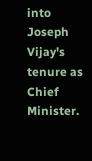into Joseph Vijay's tenure as Chief Minister.